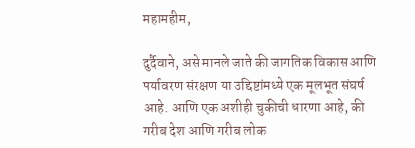महामहीम,

दुर्दैवाने, असे मानले जाते की जागतिक विकास आणि पर्यावरण संरक्षण या उद्दिष्टांमध्ये एक मूलभूत संघर्ष आहे. आणि एक अशीही चुकीची धारणा आहे, की गरीब देश आणि गरीब लोक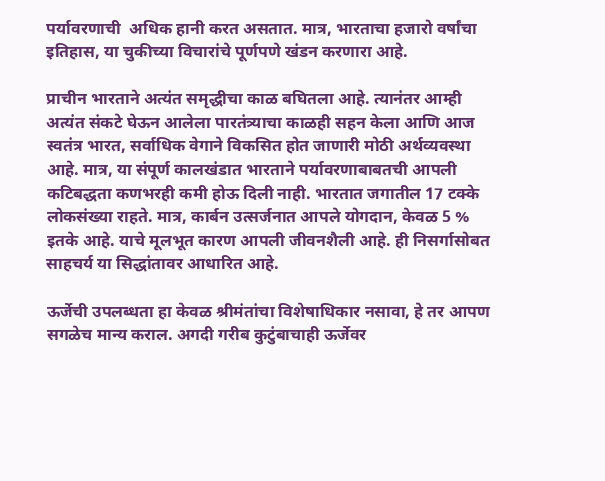पर्यावरणाची  अधिक हानी करत असतात. मात्र, भारताचा हजारो वर्षांचा इतिहास, या चुकीच्या विचारांचे पूर्णपणे खंडन करणारा आहे.

प्राचीन भारताने अत्यंत समृद्धीचा काळ बघितला आहे. त्यानंतर आम्ही अत्यंत संकटे घेऊन आलेला पारतंत्र्याचा काळही सहन केला आणि आज स्वतंत्र भारत, सर्वाधिक वेगाने विकसित होत जाणारी मोठी अर्थव्यवस्था आहे. मात्र, या संपूर्ण कालखंडात भारताने पर्यावरणाबाबतची आपली कटिबद्धता कणभरही कमी होऊ दिली नाही. भारतात जगातील 17 टक्के लोकसंख्या राहते. मात्र, कार्बन उत्सर्जनात आपले योगदान, केवळ 5 % इतके आहे. याचे मूलभूत कारण आपली जीवनशैली आहे. ही निसर्गासोबत साहचर्य या सिद्धांतावर आधारित आहे.

ऊर्जेची उपलब्धता हा केवळ श्रीमंतांचा विशेषाधिकार नसावा, हे तर आपण सगळेच मान्य कराल. अगदी गरीब कुटुंबाचाही ऊर्जेवर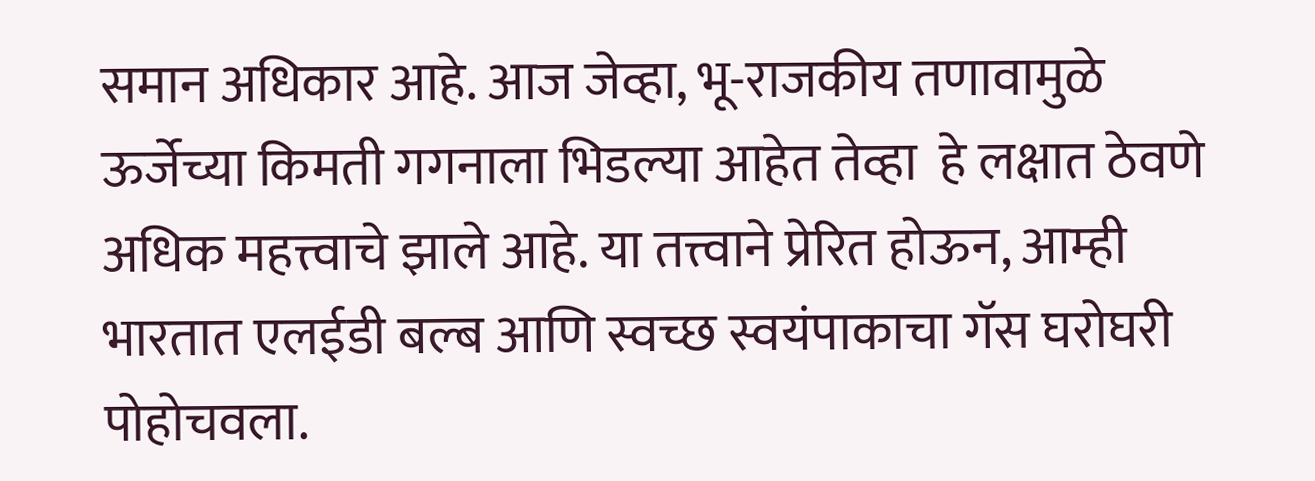समान अधिकार आहे. आज जेव्हा, भू-राजकीय तणावामुळे ऊर्जेच्या किमती गगनाला भिडल्या आहेत तेव्हा  हे लक्षात ठेवणे अधिक महत्त्वाचे झाले आहे. या तत्त्वाने प्रेरित होऊन, आम्ही भारतात एलईडी बल्ब आणि स्वच्छ स्वयंपाकाचा गॅस घरोघरी पोहोचवला.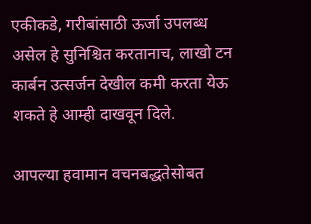एकीकडे, गरीबांसाठी ऊर्जा उपलब्ध असेल हे सुनिश्चित करतानाच, लाखो टन कार्बन उत्सर्जन देखील कमी करता येऊ शकते हे आम्ही दाखवून दिले.

आपल्या हवामान वचनबद्धतेसोबत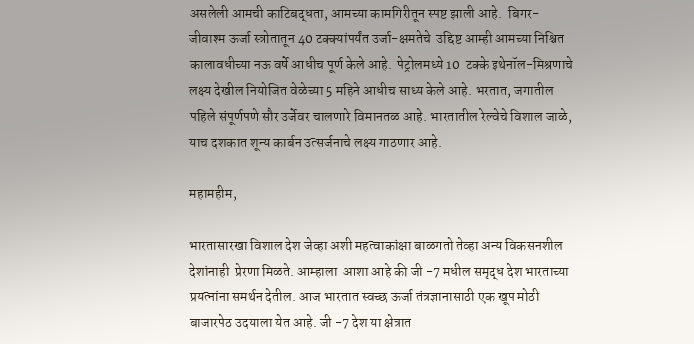असलेली आमची काटिबद्धता, आमच्या कामगिरीतून स्पष्ट झाली आहे.  बिगर- जीवाश्म ऊर्जा स्त्रोतातून 40 टक्क्यांपर्यंत उर्जा-क्षमतेचे  उद्दिष्ट आम्ही आमच्या निश्चित कालावधीच्या नऊ वर्षे आधीच पूर्ण केले आहे.  पेट्रोलमध्ये 10  टक्के इथेनॉल-मिश्रणाचे लक्ष्य देखील नियोजित वेळेच्या 5 महिने आधीच साध्य केले आहे. भरतात, जगातील पहिले संपूर्णपणे सौर उर्जेवर चालणारे विमानतळ आहे. भारतातील रेल्वेचे विशाल जाळे, याच दशकात शून्य कार्बन उत्सर्जनाचे लक्ष्य गाठणार आहे.

महामहीम,

भारतासारखा विशाल देश जेव्हा अशी महत्वाकांक्षा बाळगतो तेव्हा अन्य विकसनशील देशांनाही  प्रेरणा मिळते. आम्हाला  आशा आहे की जी -7 मधील समृद्ध देश भारताच्या प्रयत्नांना समर्थन देतील. आज भारतात स्वच्छ ऊर्जा तंत्रज्ञानासाठी एक खूप मोठी बाजारपेठ उदयाला येत आहे. जी -7 देश या क्षेत्रात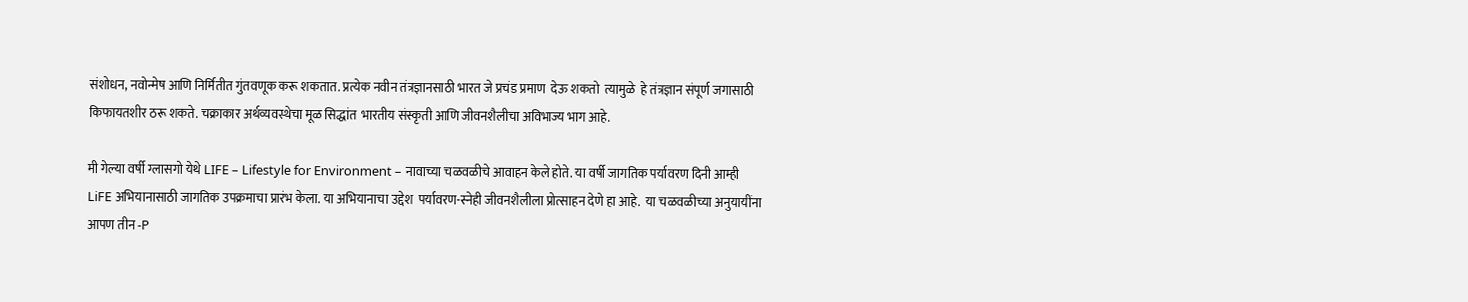संशोधन, नवोन्मेष आणि निर्मितीत गुंतवणूक करू शकतात. प्रत्येक नवीन तंत्रज्ञानसाठी भारत जे प्रचंड प्रमाण  देऊ शकतो  त्यामुळे  हे तंत्रज्ञान संपूर्ण जगासाठी किफायतशीर ठरू शकते. चक्राकार अर्थव्यवस्थेचा मूळ सिद्धांत  भारतीय संस्कृती आणि जीवनशैलीचा अविभाज्य भाग आहे.

मी गेल्या वर्षी ग्लासगो येथे LIFE – Lifestyle for Environment – नावाच्या चळवळीचे आवाहन केले होते. या वर्षी जागतिक पर्यावरण दिनी आम्ही  LiFE अभियानासाठी जागतिक उपक्रमाचा प्रारंभ केला. या अभियानाचा उद्देश  पर्यावरण-स्नेही जीवनशैलीला प्रोत्साहन देणे हा आहे.  या चळवळीच्या अनुयायींना  आपण तीन -P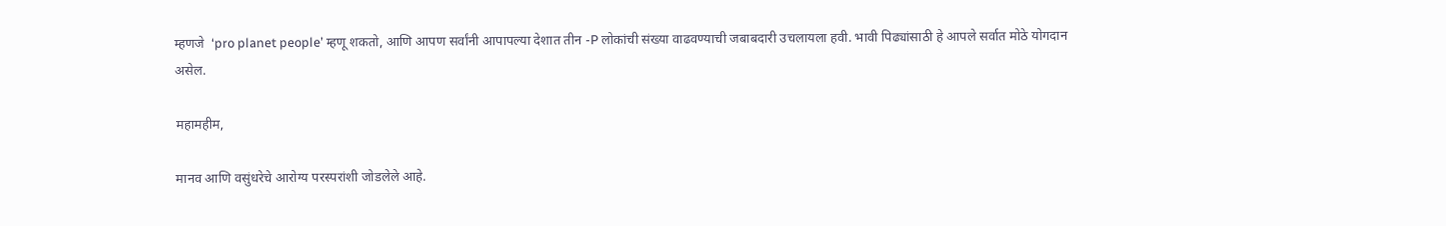म्हणजे  ‘pro planet people’ म्हणू शकतो, आणि आपण सर्वांनी आपापल्या देशात तीन -P लोकांची संख्या वाढवण्याची जबाबदारी उचलायला हवी. भावी पिढ्यांसाठी हे आपले सर्वात मोठे योगदान असेल.

महामहीम,

मानव आणि वसुंधरेचे आरोग्य परस्परांशी जोडलेले आहे.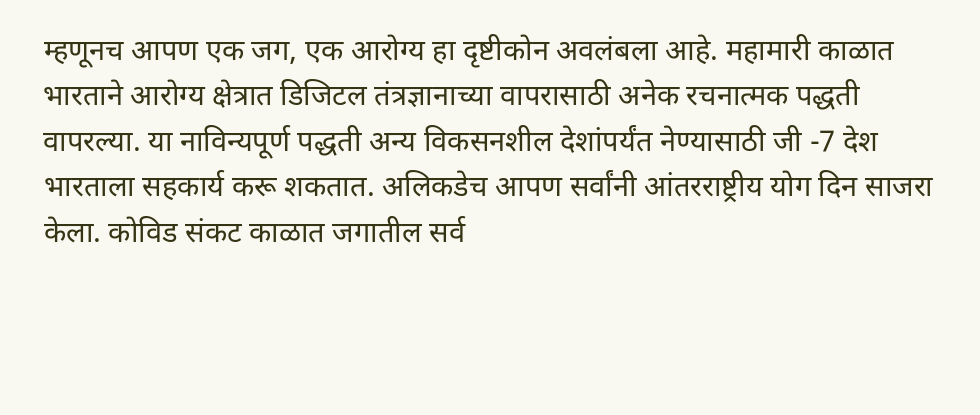म्हणूनच आपण एक जग, एक आरोग्य हा दृष्टीकोन अवलंबला आहे. महामारी काळात भारताने आरोग्य क्षेत्रात डिजिटल तंत्रज्ञानाच्या वापरासाठी अनेक रचनात्मक पद्धती वापरल्या. या नाविन्यपूर्ण पद्धती अन्य विकसनशील देशांपर्यंत नेण्यासाठी जी -7 देश भारताला सहकार्य करू शकतात. अलिकडेच आपण सर्वांनी आंतरराष्ट्रीय योग दिन साजरा केला. कोविड संकट काळात जगातील सर्व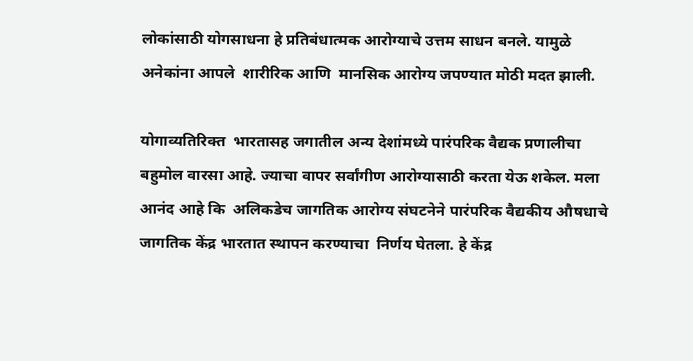लोकांसाठी योगसाधना हे प्रतिबंधात्मक आरोग्याचे उत्तम साधन बनले. यामुळे अनेकांना आपले  शारीरिक आणि  मानसिक आरोग्य जपण्यात मोठी मदत झाली.

योगाव्यतिरिक्त  भारतासह जगातील अन्य देशांमध्ये पारंपरिक वैद्यक प्रणालीचा बहुमोल वारसा आहे. ज्याचा वापर सर्वांगीण आरोग्यासाठी करता येऊ शकेल. मला आनंद आहे कि  अलिकडेच जागतिक आरोग्य संघटनेने पारंपरिक वैद्यकीय औषधाचे जागतिक केंद्र भारतात स्थापन करण्याचा  निर्णय घेतला. हे केंद्र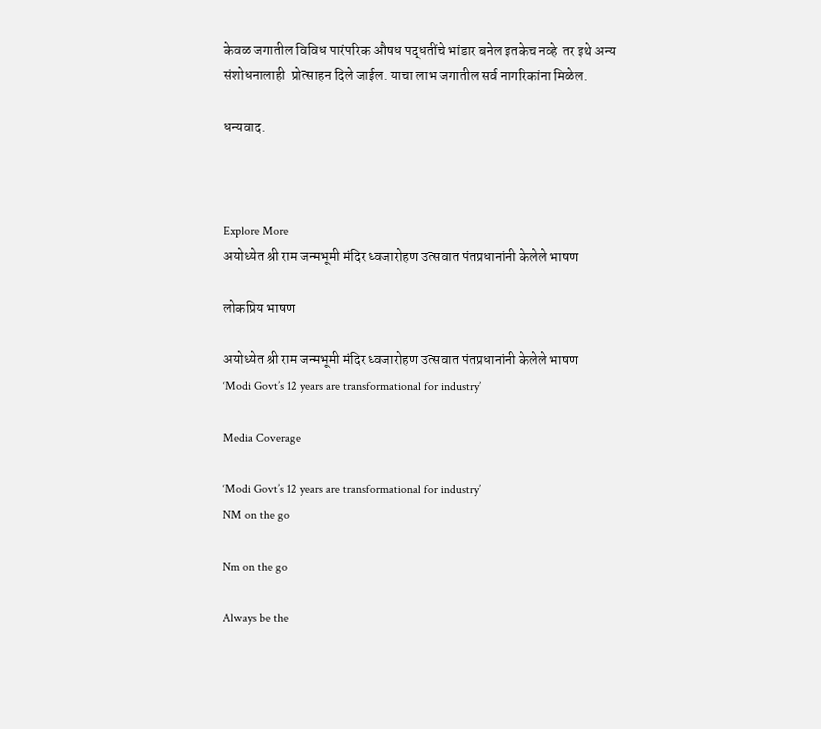केवळ जगातील विविध पारंपरिक औषध पद्धतींचे भांडार बनेल इतकेच नव्हे  तर इथे अन्य संशोधनालाही  प्रोत्साहन दिले जाईल. याचा लाभ जगातील सर्व नागरिकांना मिळेल.

धन्यवाद.



Explore More
अयोध्येत श्री राम जन्मभूमी मंदिर ध्वजारोहण उत्सवात पंतप्रधानांनी केलेले भाषण

लोकप्रिय भाषण

अयोध्येत श्री राम जन्मभूमी मंदिर ध्वजारोहण उत्सवात पंतप्रधानांनी केलेले भाषण
‘Modi Govt’s 12 years are transformational for industry’

Media Coverage

‘Modi Govt’s 12 years are transformational for industry’
NM on the go

Nm on the go

Always be the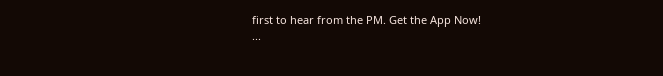first to hear from the PM. Get the App Now!
...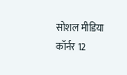सोशल मीडिया कॉर्नर 12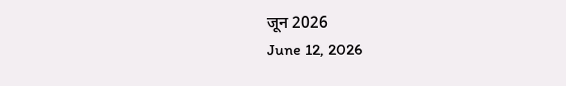जून 2026
June 12, 2026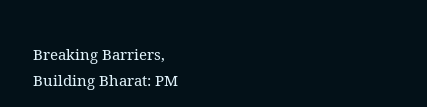Breaking Barriers, Building Bharat: PM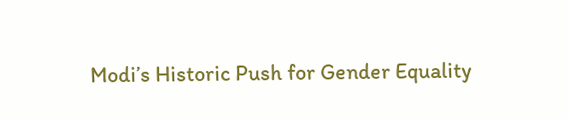Modi’s Historic Push for Gender Equality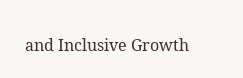and Inclusive Growth